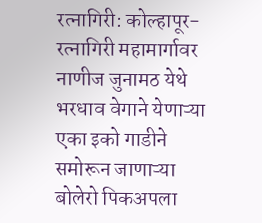रत्नागिरी: कोल्हापूर-रत्नागिरी महामार्गावर नाणीज जुनामठ येथे भरधाव वेगाने येणाऱ्या एका इको गाडीने समोरून जाणाऱ्या बोलेरो पिकअपला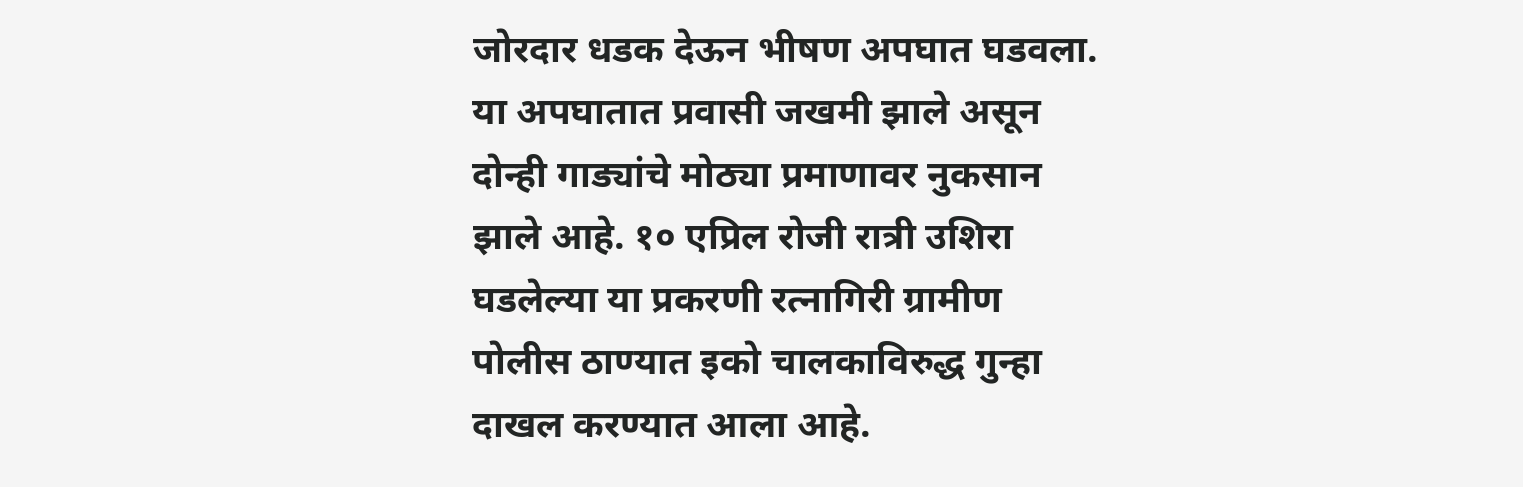जोरदार धडक देऊन भीषण अपघात घडवला. या अपघातात प्रवासी जखमी झाले असून दोन्ही गाड्यांचे मोठ्या प्रमाणावर नुकसान झाले आहे. १० एप्रिल रोजी रात्री उशिरा घडलेल्या या प्रकरणी रत्नागिरी ग्रामीण पोलीस ठाण्यात इको चालकाविरुद्ध गुन्हा दाखल करण्यात आला आहे.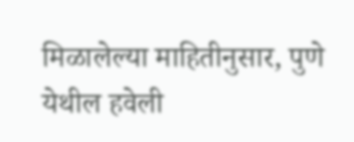मिळालेल्या माहितीनुसार, पुणे येथील हवेली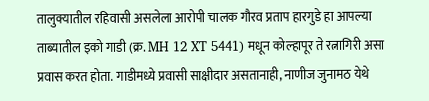तालुक्यातील रहिवासी असलेला आरोपी चालक गौरव प्रताप हारगुडे हा आपल्या ताब्यातील इको गाडी (क्र. MH 12 XT 5441) मधून कोल्हापूर ते रत्नागिरी असा प्रवास करत होता. गाडीमध्ये प्रवासी साक्षीदार असतानाही, नाणीज जुनामठ येथे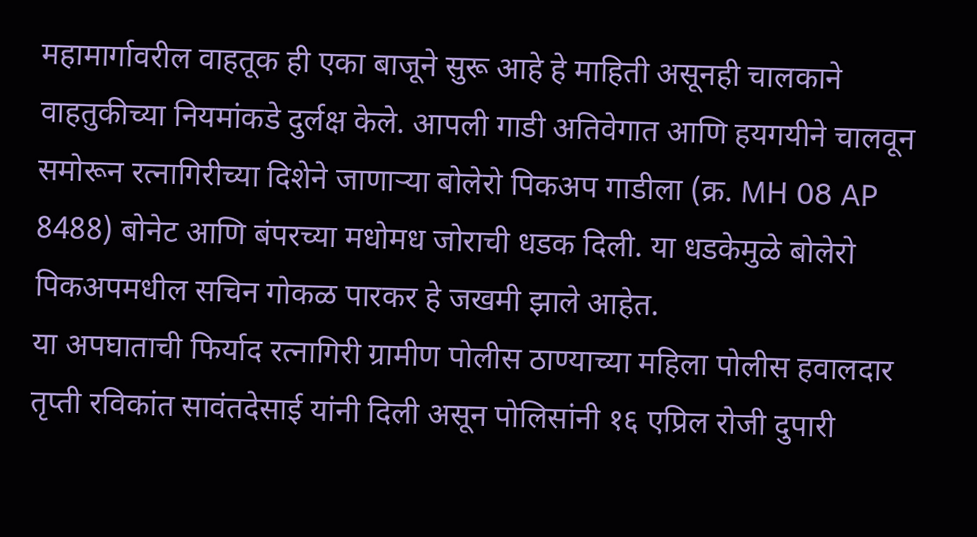महामार्गावरील वाहतूक ही एका बाजूने सुरू आहे हे माहिती असूनही चालकाने वाहतुकीच्या नियमांकडे दुर्लक्ष केले. आपली गाडी अतिवेगात आणि हयगयीने चालवून समोरून रत्नागिरीच्या दिशेने जाणाऱ्या बोलेरो पिकअप गाडीला (क्र. MH 08 AP 8488) बोनेट आणि बंपरच्या मधोमध जोराची धडक दिली. या धडकेमुळे बोलेरो पिकअपमधील सचिन गोकळ पारकर हे जखमी झाले आहेत.
या अपघाताची फिर्याद रत्नागिरी ग्रामीण पोलीस ठाण्याच्या महिला पोलीस हवालदार तृप्ती रविकांत सावंतदेसाई यांनी दिली असून पोलिसांनी १६ एप्रिल रोजी दुपारी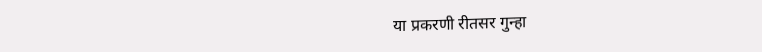या प्रकरणी रीतसर गुन्हा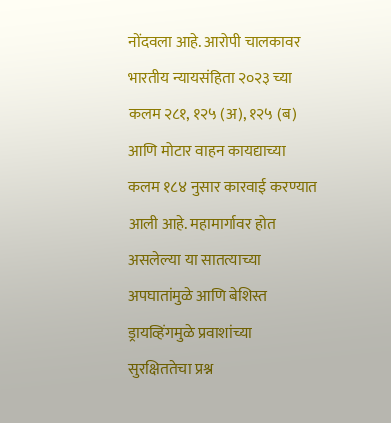नोंदवला आहे. आरोपी चालकावर भारतीय न्यायसंहिता २०२३ च्या कलम २८१, १२५ (अ), १२५ (ब) आणि मोटार वाहन कायद्याच्या कलम १८४ नुसार कारवाई करण्यात आली आहे. महामार्गावर होत असलेल्या या सातत्याच्या अपघातांमुळे आणि बेशिस्त ड्रायव्हिंगमुळे प्रवाशांच्या सुरक्षिततेचा प्रश्न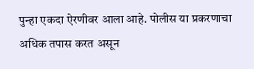पुन्हा एकदा ऐरणीवर आला आहे. पोलीस या प्रकरणाचा अधिक तपास करत असून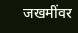जखमींवर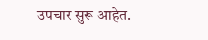उपचार सुरू आहेत.